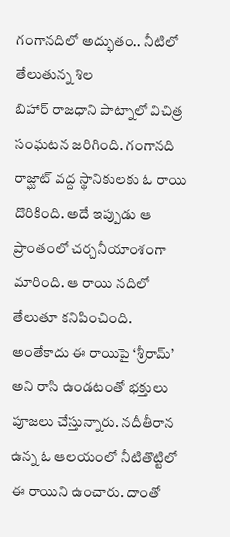గంగానదిలో అద్భుతం.. నీటిలో తేలుతున్న శిల
బిహార్ రాజధాని పాట్నాలో విచిత్ర సంఘటన జరిగింది. గంగానది రాజ్ఘాట్ వద్ద స్థానికులకు ఓ రాయి దొరికింది. అదే ఇప్పుడు ఆ ప్రాంతంలో చర్చనీయాంశంగా మారింది. ఆ రాయి నదిలో తేలుతూ కనిపించింది. అంతేకాదు ఈ రాయిపై ‘శ్రీరామ్’ అని రాసి ఉండటంతో భక్తులు పూజలు చేస్తున్నారు. నదీతీరాన ఉన్న ఓ ఆలయంలో నీటితొట్టిలో ఈ రాయిని ఉంచారు. దాంతో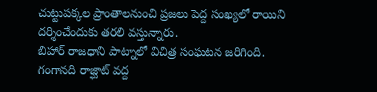చుట్టుపక్కల ప్రాంతాలనుంచి ప్రజలు పెద్ద సంఖ్యలో రాయిని దర్శించేందుకు తరలి వస్తున్నారు.
బిహార్ రాజధాని పాట్నాలో విచిత్ర సంఘటన జరిగింది. గంగానది రాజ్ఘాట్ వద్ద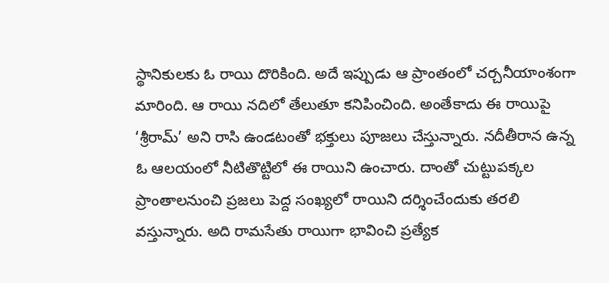స్థానికులకు ఓ రాయి దొరికింది. అదే ఇప్పుడు ఆ ప్రాంతంలో చర్చనీయాంశంగా మారింది. ఆ రాయి నదిలో తేలుతూ కనిపించింది. అంతేకాదు ఈ రాయిపై ‘శ్రీరామ్’ అని రాసి ఉండటంతో భక్తులు పూజలు చేస్తున్నారు. నదీతీరాన ఉన్న ఓ ఆలయంలో నీటితొట్టిలో ఈ రాయిని ఉంచారు. దాంతో చుట్టుపక్కల ప్రాంతాలనుంచి ప్రజలు పెద్ద సంఖ్యలో రాయిని దర్శించేందుకు తరలి వస్తున్నారు. అది రామసేతు రాయిగా భావించి ప్రత్యేక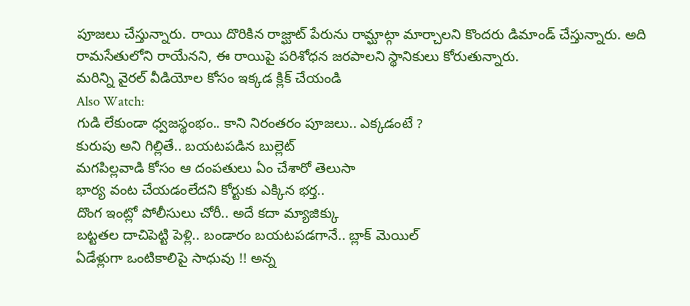పూజలు చేస్తున్నారు. రాయి దొరికిన రాజ్ఘాట్ పేరును రామ్ఘాట్గా మార్చాలని కొందరు డిమాండ్ చేస్తున్నారు. అది రామసేతులోని రాయేనని, ఈ రాయిపై పరిశోధన జరపాలని స్థానికులు కోరుతున్నారు.
మరిన్ని వైరల్ వీడియోల కోసం ఇక్కడ క్లిక్ చేయండి
Also Watch:
గుడి లేకుండా ధ్వజస్థంభం.. కాని నిరంతరం పూజలు.. ఎక్కడంటే ?
కురుపు అని గిల్లితే.. బయటపడిన బుల్లెట్
మగపిల్లవాడి కోసం ఆ దంపతులు ఏం చేశారో తెలుసా
భార్య వంట చేయడంలేదని కోర్టుకు ఎక్కిన భర్త..
దొంగ ఇంట్లో పోలీసులు చోరీ.. అదే కదా మ్యాజిక్కు
బట్టతల దాచిపెట్టి పెళ్లి.. బండారం బయటపడగానే.. బ్లాక్ మెయిల్
ఏడేళ్లుగా ఒంటికాలిపై సాధువు !! అన్న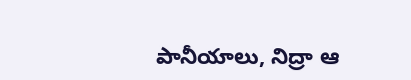పానీయాలు, నిద్రా ఆ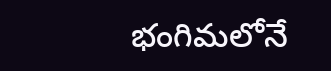భంగిమలోనే